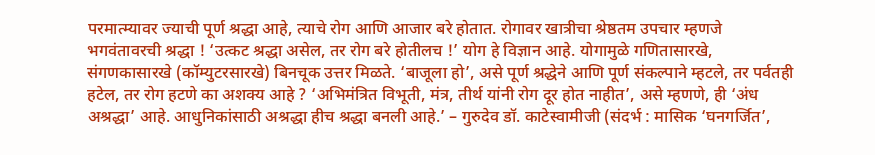परमात्म्यावर ज्याची पूर्ण श्रद्धा आहे, त्याचे रोग आणि आजार बरे होतात. रोगावर खात्रीचा श्रेष्ठतम उपचार म्हणजे भगवंतावरची श्रद्धा ! ‘उत्कट श्रद्धा असेल, तर रोग बरे होतीलच !’ योग हे विज्ञान आहे. योगामुळे गणितासारखे, संगणकासारखे (कॉम्युटरसारखे) बिनचूक उत्तर मिळते. ‘बाजूला हो’, असे पूर्ण श्रद्धेने आणि पूर्ण संकल्पाने म्हटले, तर पर्वतही हटेल, तर रोग हटणे का अशक्य आहे ? ‘अभिमंत्रित विभूती, मंत्र, तीर्थ यांनी रोग दूर होत नाहीत’, असे म्हणणे, ही ‘अंध अश्रद्धा’ आहे. आधुनिकांसाठी अश्रद्धा हीच श्रद्धा बनली आहे.’ – गुरुदेव डॉ. काटेस्वामीजी (संदर्भ : मासिक ‘घनगर्जित’,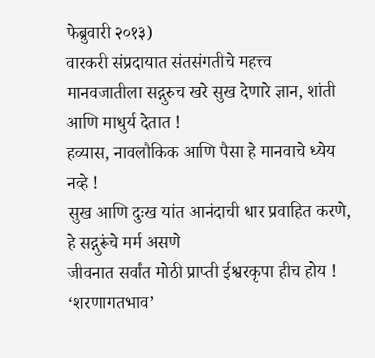फेब्रुवारी २०१३)
वारकरी संप्रदायात संतसंगतीचे महत्त्व
मानवजातीला सद्गुरुच खरे सुख देणारे ज्ञान, शांती आणि माधुर्य देतात !
हव्यास, नावलौकिक आणि पैसा हे मानवाचे ध्येय नव्हे !
सुख आणि दुःख यांत आनंदाची धार प्रवाहित करणे, हे सद्गुरूंचे मर्म असणे
जीवनात सर्वांत मोठी प्राप्ती ईश्वरकृपा हीच होय !
‘शरणागतभाव’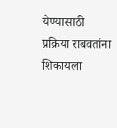येण्यासाठी प्रक्रिया राबवतांना शिकायला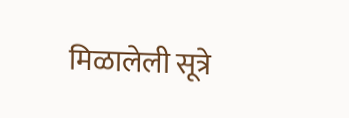मिळालेली सूत्रे